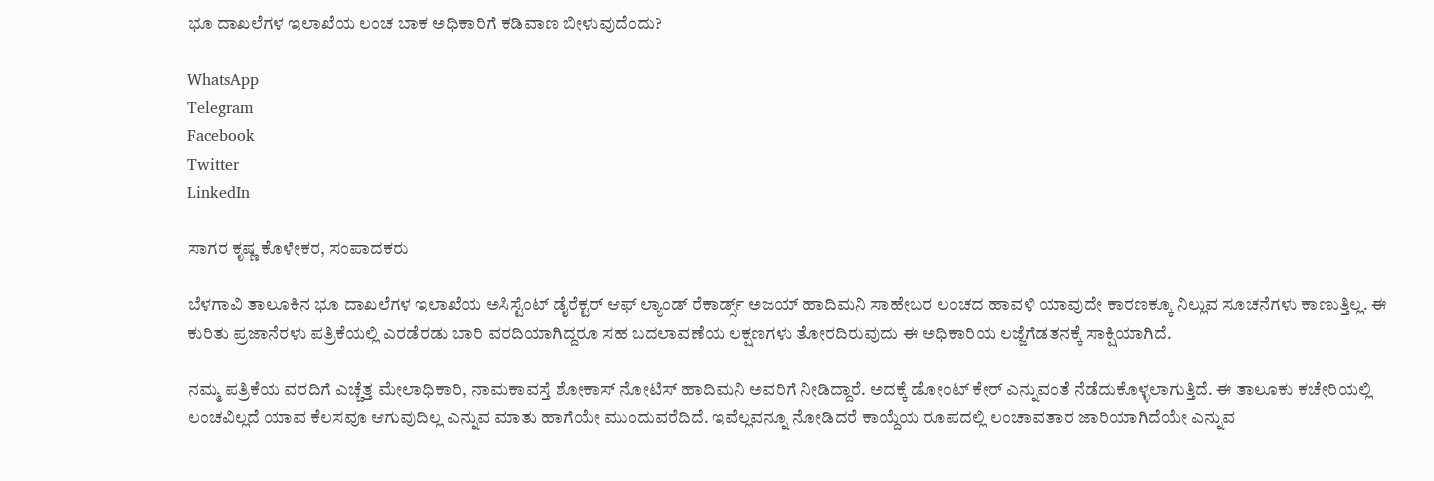ಭೂ ದಾಖಲೆಗಳ ಇಲಾಖೆಯ ಲಂಚ ಬಾಕ ಅಧಿಕಾರಿಗೆ ಕಡಿವಾಣ ಬೀಳುವುದೆಂದು?

WhatsApp
Telegram
Facebook
Twitter
LinkedIn

ಸಾಗರ ಕೃಷ್ಣ ಕೊಳೇಕರ, ಸಂಪಾದಕರು

ಬೆಳಗಾವಿ ತಾಲೂಕಿನ ಭೂ ದಾಖಲೆಗಳ ಇಲಾಖೆಯ ಅಸಿಸ್ಟೆಂಟ್ ಡೈರೆಕ್ಟರ್ ಆಫ್ ಲ್ಯಾಂಡ್ ರೆಕಾರ್ಡ್ಸ್ ಅಜಯ್ ಹಾದಿಮನಿ ಸಾಹೇಬರ ಲಂಚದ ಹಾವಳಿ ಯಾವುದೇ ಕಾರಣಕ್ಕೂ ನಿಲ್ಲುವ ಸೂಚನೆಗಳು ಕಾಣುತ್ತಿಲ್ಲ. ಈ ಕುರಿತು ಪ್ರಜಾನೆರಳು ಪತ್ರಿಕೆಯಲ್ಲಿ ಎರಡೆರಡು ಬಾರಿ ವರದಿಯಾಗಿದ್ದರೂ ಸಹ ಬದಲಾವಣೆಯ ಲಕ್ಷಣಗಳು ತೋರದಿರುವುದು ಈ ಅಧಿಕಾರಿಯ ಲಜ್ಜೆಗೆಡತನಕ್ಕೆ ಸಾಕ್ಷಿಯಾಗಿದೆ.

ನಮ್ಮ ಪತ್ರಿಕೆಯ ವರದಿಗೆ ಎಚ್ಚೆತ್ತ ಮೇಲಾಧಿಕಾರಿ, ನಾಮಕಾವಸ್ತೆ ಶೋಕಾಸ್ ನೋಟಿಸ್ ಹಾದಿಮನಿ ಅವರಿಗೆ ನೀಡಿದ್ದಾರೆ. ಅದಕ್ಕೆ ಡೋಂಟ್ ಕೇರ್ ಎನ್ನುವಂತೆ ನೆಡೆದುಕೊಳ್ಳಲಾಗುತ್ತಿದೆ. ಈ ತಾಲೂಕು ಕಚೇರಿಯಲ್ಲಿ ಲಂಚವಿಲ್ಲದೆ ಯಾವ ಕೆಲಸವೂ ಆಗುವುದಿಲ್ಲ ಎನ್ನುವ ಮಾತು ಹಾಗೆಯೇ ಮುಂದುವರೆದಿದೆ. ಇವೆಲ್ಲವನ್ನೂ ನೋಡಿದರೆ ಕಾಯ್ದೆಯ ರೂಪದಲ್ಲಿ ಲಂಚಾವತಾರ ಜಾರಿಯಾಗಿದೆಯೇ ಎನ್ನುವ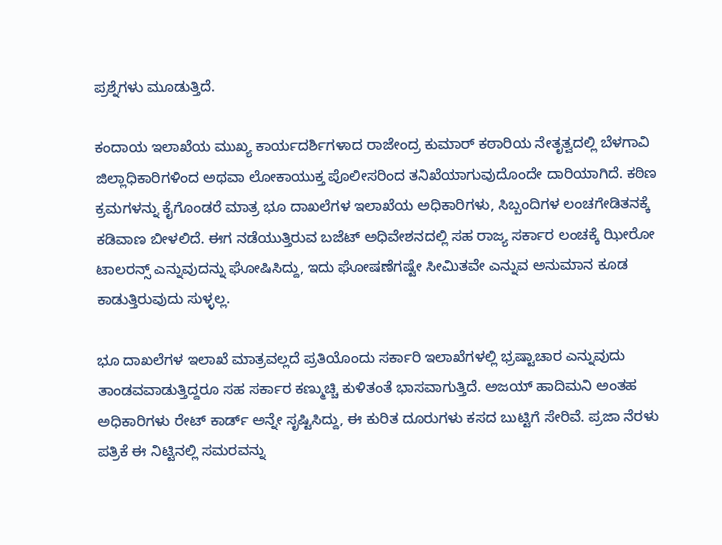ಪ್ರಶ್ನೆಗಳು ಮೂಡುತ್ತಿದೆ.

ಕಂದಾಯ ಇಲಾಖೆಯ ಮುಖ್ಯ ಕಾರ್ಯದರ್ಶಿಗಳಾದ ರಾಜೇಂದ್ರ ಕುಮಾರ್ ಕಠಾರಿಯ ನೇತೃತ್ವದಲ್ಲಿ ಬೆಳಗಾವಿ ಜಿಲ್ಲಾಧಿಕಾರಿಗಳಿಂದ ಅಥವಾ ಲೋಕಾಯುಕ್ತ ಪೊಲೀಸರಿಂದ ತನಿಖೆಯಾಗುವುದೊಂದೇ ದಾರಿಯಾಗಿದೆ. ಕಠಿಣ ಕ್ರಮಗಳನ್ನು ಕೈಗೊಂಡರೆ ಮಾತ್ರ ಭೂ ದಾಖಲೆಗಳ ಇಲಾಖೆಯ ಅಧಿಕಾರಿಗಳು, ಸಿಬ್ಬಂದಿಗಳ ಲಂಚಗೇಡಿತನಕ್ಕೆ ಕಡಿವಾಣ ಬೀಳಲಿದೆ. ಈಗ ನಡೆಯುತ್ತಿರುವ ಬಜೆಟ್ ಅಧಿವೇಶನದಲ್ಲಿ ಸಹ ರಾಜ್ಯ ಸರ್ಕಾರ ಲಂಚಕ್ಕೆ ಝೀರೋ ಟಾಲರನ್ಸ್ ಎನ್ನುವುದನ್ನು ಘೋಷಿಸಿದ್ದು, ಇದು ಘೋಷಣೆಗಷ್ಟೇ ಸೀಮಿತವೇ ಎನ್ನುವ ಅನುಮಾನ ಕೂಡ ಕಾಡುತ್ತಿರುವುದು ಸುಳ್ಳಲ್ಲ.

ಭೂ ದಾಖಲೆಗಳ ಇಲಾಖೆ ಮಾತ್ರವಲ್ಲದೆ ಪ್ರತಿಯೊಂದು ಸರ್ಕಾರಿ ಇಲಾಖೆಗಳಲ್ಲಿ ಭ್ರಷ್ಟಾಚಾರ ಎನ್ನುವುದು ತಾಂಡವವಾಡುತ್ತಿದ್ದರೂ ಸಹ ಸರ್ಕಾರ ಕಣ್ಮುಚ್ಚಿ ಕುಳಿತಂತೆ ಭಾಸವಾಗುತ್ತಿದೆ. ಅಜಯ್ ಹಾದಿಮನಿ ಅಂತಹ ಅಧಿಕಾರಿಗಳು ರೇಟ್ ಕಾರ್ಡ್ ಅನ್ನೇ ಸೃಷ್ಟಿಸಿದ್ದು, ಈ ಕುರಿತ ದೂರುಗಳು ಕಸದ ಬುಟ್ಟಿಗೆ ಸೇರಿವೆ. ಪ್ರಜಾ ನೆರಳು ಪತ್ರಿಕೆ ಈ ನಿಟ್ಟಿನಲ್ಲಿ ಸಮರವನ್ನು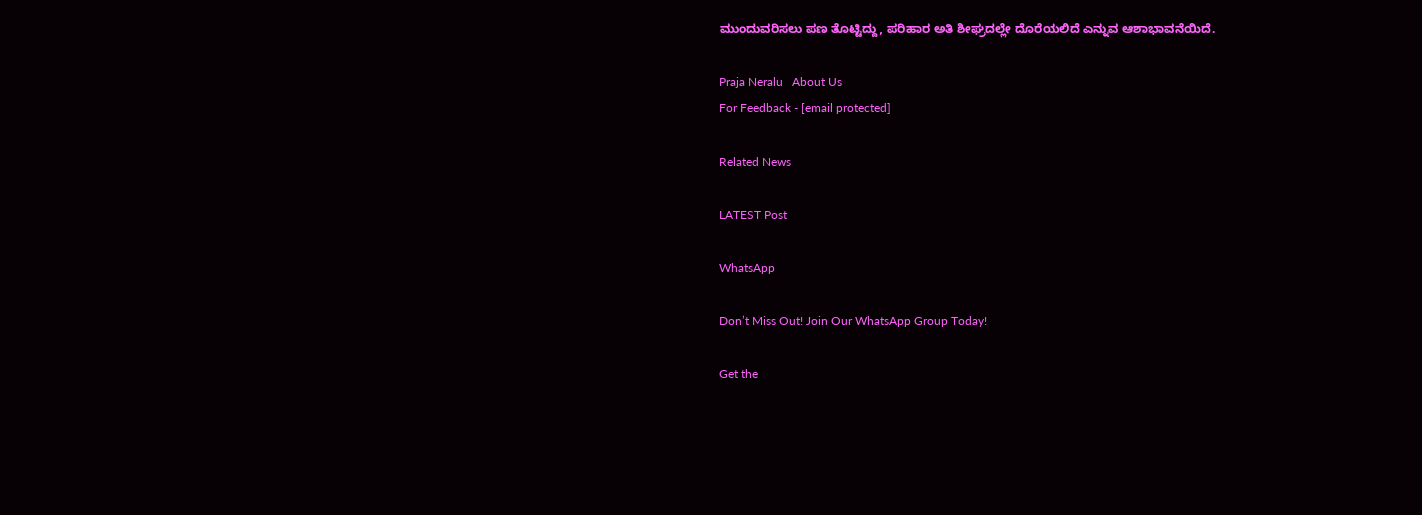ಮುಂದುವರಿಸಲು ಪಣ ತೊಟ್ಟಿದ್ದು, ಪರಿಹಾರ ಅತಿ ಶೀಘ್ರದಲ್ಲೇ ದೊರೆಯಲಿದೆ ಎನ್ನುವ ಆಶಾಭಾವನೆಯಿದೆ.

Praja Neralu   About Us
For Feedback - [email protected]

Related News

LATEST Post

WhatsApp

Don’t Miss Out! Join Our WhatsApp Group Today!

Get the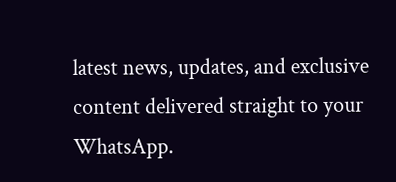latest news, updates, and exclusive content delivered straight to your WhatsApp.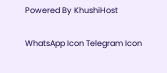Powered By KhushiHost

WhatsApp Icon Telegram Icon